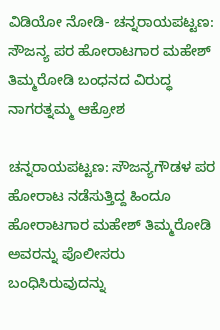ವಿಡಿಯೋ ನೋಡಿ- ಚನ್ನರಾಯಪಟ್ಟಣ: ಸೌಜನ್ಯ ಪರ ಹೋರಾಟಗಾರ ಮಹೇಶ್ ತಿಮ್ಮರೋಡಿ ಬಂಧನದ ವಿರುದ್ಧ ನಾಗರತ್ನಮ್ಮ ಆಕ್ರೋಶ

ಚನ್ನರಾಯಪಟ್ಟಣ: ಸೌಜನ್ಯಗೌಡಳ ಪರ ಹೋರಾಟ ನಡೆಸುತ್ತಿದ್ದ ಹಿಂದೂ ಹೋರಾಟಗಾರ ಮಹೇಶ್ ತಿಮ್ಮರೋಡಿ ಅವರನ್ನು ಪೊಲೀಸರು ಬಂಧಿಸಿರುವುದನ್ನು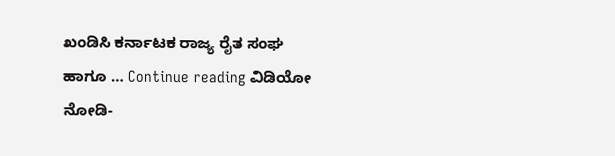ಖಂಡಿಸಿ ಕರ್ನಾಟಕ ರಾಜ್ಯ ರೈತ ಸಂಘ ಹಾಗೂ … Continue reading ವಿಡಿಯೋ ನೋಡಿ-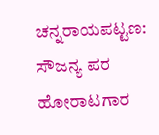ಚನ್ನರಾಯಪಟ್ಟಣ: ಸೌಜನ್ಯ ಪರ ಹೋರಾಟಗಾರ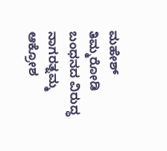ಮಹೇಶ್ ತಿಮ್ಮರೋಡಿ ಬಂಧನದ ವಿರುದ್ಧ ನಾಗರತ್ನಮ್ಮ ಆಕ್ರೋಶ